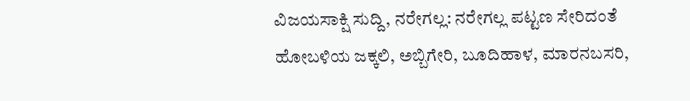ವಿಜಯಸಾಕ್ಷಿ ಸುದ್ದಿ, ನರೇಗಲ್ಲ: ನರೇಗಲ್ಲ ಪಟ್ಟಣ ಸೇರಿದಂತೆ ಹೋಬಳಿಯ ಜಕ್ಕಲಿ, ಅಬ್ಬಿಗೇರಿ, ಬೂದಿಹಾಳ, ಮಾರನಬಸರಿ,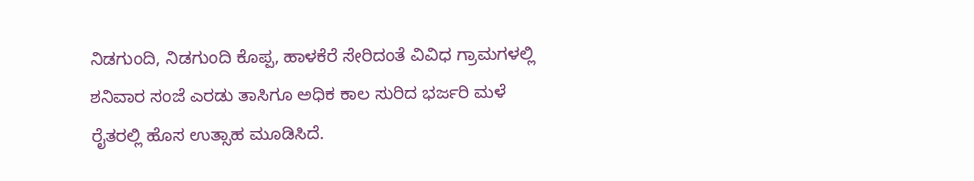ನಿಡಗುಂದಿ, ನಿಡಗುಂದಿ ಕೊಪ್ಪ, ಹಾಳಕೆರೆ ಸೇರಿದಂತೆ ವಿವಿಧ ಗ್ರಾಮಗಳಲ್ಲಿ ಶನಿವಾರ ಸಂಜೆ ಎರಡು ತಾಸಿಗೂ ಅಧಿಕ ಕಾಲ ಸುರಿದ ಭರ್ಜರಿ ಮಳೆ ರೈತರಲ್ಲಿ ಹೊಸ ಉತ್ಸಾಹ ಮೂಡಿಸಿದೆ.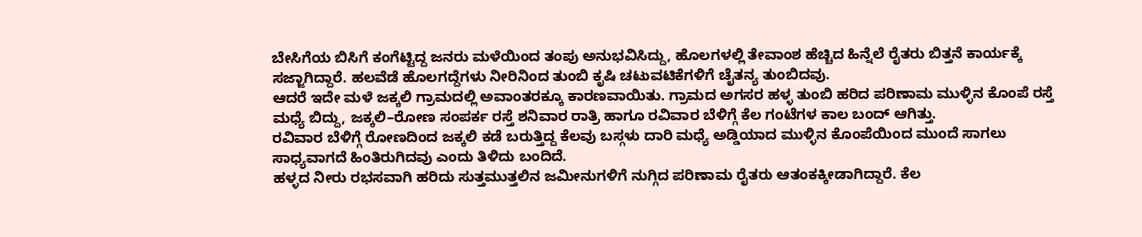ಬೇಸಿಗೆಯ ಬಿಸಿಗೆ ಕಂಗೆಟ್ಟಿದ್ದ ಜನರು ಮಳೆಯಿಂದ ತಂಪು ಅನುಭವಿಸಿದ್ದು, ಹೊಲಗಳಲ್ಲಿ ತೇವಾಂಶ ಹೆಚ್ಚಿದ ಹಿನ್ನೆಲೆ ರೈತರು ಬಿತ್ತನೆ ಕಾರ್ಯಕ್ಕೆ ಸಜ್ಜಾಗಿದ್ದಾರೆ. ಹಲವೆಡೆ ಹೊಲಗದ್ದೆಗಳು ನೀರಿನಿಂದ ತುಂಬಿ ಕೃಷಿ ಚಟುವಟಿಕೆಗಳಿಗೆ ಚೈತನ್ಯ ತುಂಬಿದವು.
ಆದರೆ ಇದೇ ಮಳೆ ಜಕ್ಕಲಿ ಗ್ರಾಮದಲ್ಲಿ ಅವಾಂತರಕ್ಕೂ ಕಾರಣವಾಯಿತು. ಗ್ರಾಮದ ಅಗಸರ ಹಳ್ಳ ತುಂಬಿ ಹರಿದ ಪರಿಣಾಮ ಮುಳ್ಳಿನ ಕೊಂಪೆ ರಸ್ತೆ ಮಧ್ಯೆ ಬಿದ್ದು, ಜಕ್ಕಲಿ–ರೋಣ ಸಂಪರ್ಕ ರಸ್ತೆ ಶನಿವಾರ ರಾತ್ರಿ ಹಾಗೂ ರವಿವಾರ ಬೆಳಿಗ್ಗೆ ಕೆಲ ಗಂಟೆಗಳ ಕಾಲ ಬಂದ್ ಆಗಿತ್ತು.
ರವಿವಾರ ಬೆಳಿಗ್ಗೆ ರೋಣದಿಂದ ಜಕ್ಕಲಿ ಕಡೆ ಬರುತ್ತಿದ್ದ ಕೆಲವು ಬಸ್ಗಳು ದಾರಿ ಮಧ್ಯೆ ಅಡ್ಡಿಯಾದ ಮುಳ್ಳಿನ ಕೊಂಪೆಯಿಂದ ಮುಂದೆ ಸಾಗಲು ಸಾಧ್ಯವಾಗದೆ ಹಿಂತಿರುಗಿದವು ಎಂದು ತಿಳಿದು ಬಂದಿದೆ.
ಹಳ್ಳದ ನೀರು ರಭಸವಾಗಿ ಹರಿದು ಸುತ್ತಮುತ್ತಲಿನ ಜಮೀನುಗಳಿಗೆ ನುಗ್ಗಿದ ಪರಿಣಾಮ ರೈತರು ಆತಂಕಕ್ಕೀಡಾಗಿದ್ದಾರೆ. ಕೆಲ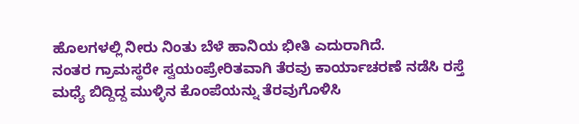ಹೊಲಗಳಲ್ಲಿ ನೀರು ನಿಂತು ಬೆಳೆ ಹಾನಿಯ ಭೀತಿ ಎದುರಾಗಿದೆ.
ನಂತರ ಗ್ರಾಮಸ್ಥರೇ ಸ್ವಯಂಪ್ರೇರಿತವಾಗಿ ತೆರವು ಕಾರ್ಯಾಚರಣೆ ನಡೆಸಿ ರಸ್ತೆ ಮಧ್ಯೆ ಬಿದ್ದಿದ್ದ ಮುಳ್ಳಿನ ಕೊಂಪೆಯನ್ನು ತೆರವುಗೊಳಿಸಿ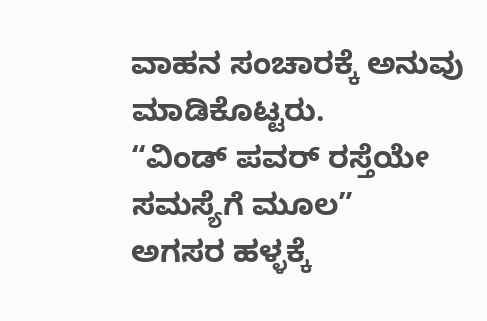ವಾಹನ ಸಂಚಾರಕ್ಕೆ ಅನುವು ಮಾಡಿಕೊಟ್ಟರು.
“ವಿಂಡ್ ಪವರ್ ರಸ್ತೆಯೇ ಸಮಸ್ಯೆಗೆ ಮೂಲ”
ಅಗಸರ ಹಳ್ಳಕ್ಕೆ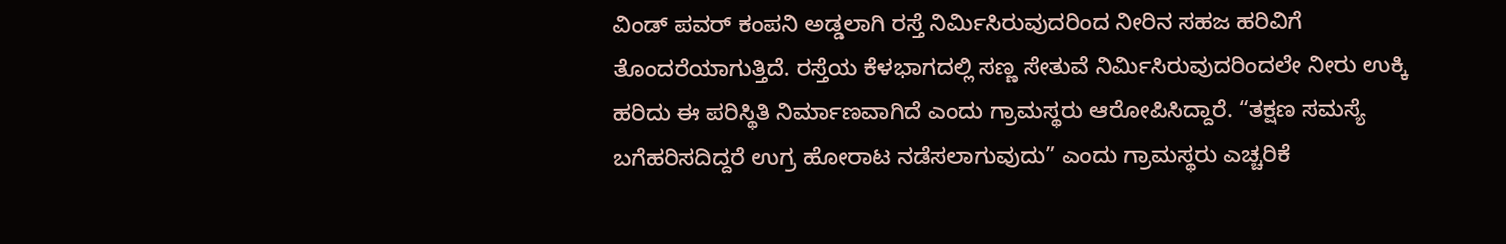ವಿಂಡ್ ಪವರ್ ಕಂಪನಿ ಅಡ್ಡಲಾಗಿ ರಸ್ತೆ ನಿರ್ಮಿಸಿರುವುದರಿಂದ ನೀರಿನ ಸಹಜ ಹರಿವಿಗೆ ತೊಂದರೆಯಾಗುತ್ತಿದೆ. ರಸ್ತೆಯ ಕೆಳಭಾಗದಲ್ಲಿ ಸಣ್ಣ ಸೇತುವೆ ನಿರ್ಮಿಸಿರುವುದರಿಂದಲೇ ನೀರು ಉಕ್ಕಿ ಹರಿದು ಈ ಪರಿಸ್ಥಿತಿ ನಿರ್ಮಾಣವಾಗಿದೆ ಎಂದು ಗ್ರಾಮಸ್ಥರು ಆರೋಪಿಸಿದ್ದಾರೆ. “ತಕ್ಷಣ ಸಮಸ್ಯೆ ಬಗೆಹರಿಸದಿದ್ದರೆ ಉಗ್ರ ಹೋರಾಟ ನಡೆಸಲಾಗುವುದು” ಎಂದು ಗ್ರಾಮಸ್ಥರು ಎಚ್ಚರಿಕೆ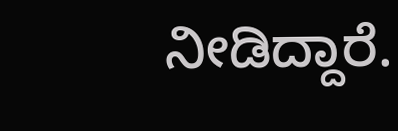ನೀಡಿದ್ದಾರೆ.